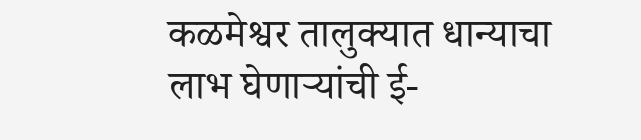कळमेश्वर तालुक्यात धान्याचा लाभ घेणाऱ्यांची ई-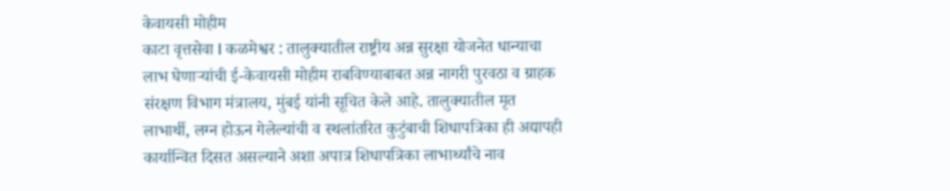केवायसी मोहीम
काटा वृत्तसेवा I कळमेश्वर : तालुक्यातील राष्ट्रीय अन्न सुरक्षा योजनेत धान्याचा लाभ घेणाऱ्यांची ई-केवायसी मोहीम राबविण्याबाबत अन्न नागरी पुरवठा व ग्राहक संरक्षण विभाग मंत्रालय, मुंबई यांनी सूचित केले आहे. तालुक्यातील मृत लाभार्थी, लग्न होऊन गेलेल्यांची व स्थलांतरित कुटुंबाची शिधापत्रिका ही अद्यापही कार्यान्वित दिसत असल्याने अशा अपात्र शिधापत्रिका लाभार्थ्यांचे नाव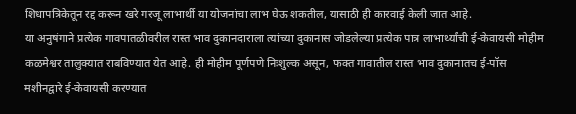शिधापत्रिकेतून रद्द करून खरे गरजू लाभार्थी या योजनांचा लाभ घेऊ शकतील, यासाठी ही कारवाई केली जात आहे.
या अनुषंगाने प्रत्येक गावपातळीवरील रास्त भाव दुकानदाराला त्यांच्या दुकानास जोडलेल्या प्रत्येक पात्र लाभार्थ्यांची ई-केवायसी मोहीम कळमेश्वर तालुक्यात राबविण्यात येत आहे. ही मोहीम पूर्णपणे निःशुल्क असून, फक्त गावातील रास्त भाव दुकानातच ई-पॉस मशीनद्वारे ई-केवायसी करण्यात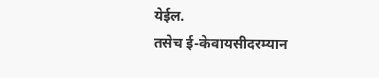येईल.
तसेच ई-केवायसीदरम्यान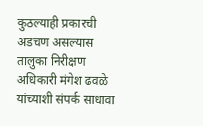कुठल्याही प्रकारची अडचण असल्यास तालुका निरीक्षण अधिकारी मंगेश ढवळे यांच्याशी संपर्क साधावा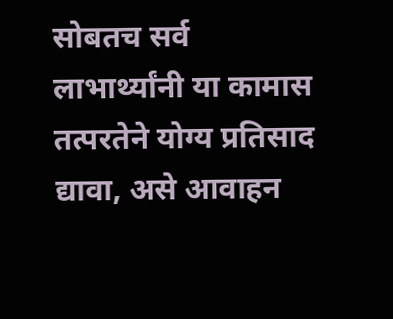सोबतच सर्व लाभार्थ्यांनी या कामास तत्परतेने योग्य प्रतिसाद द्यावा, असे आवाहन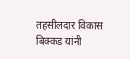तहसीलदार विकास बिक्कड यांनी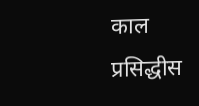काल प्रसिद्धीस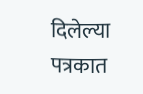दिलेल्या पत्रकात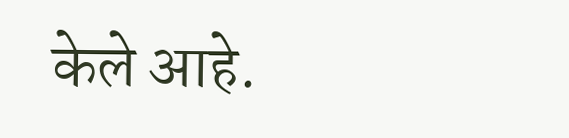केले आहे.